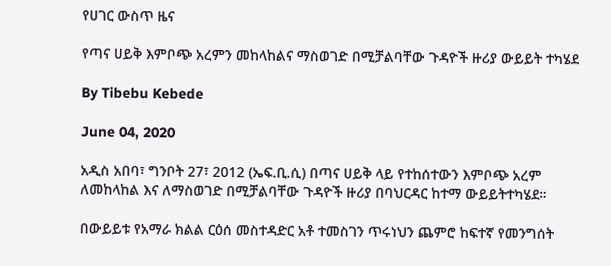የሀገር ውስጥ ዜና

የጣና ሀይቅ እምቦጭ አረምን መከላከልና ማስወገድ በሚቻልባቸው ጉዳዮች ዙሪያ ውይይት ተካሄደ

By Tibebu Kebede

June 04, 2020

አዲስ አበባ፣ ግንቦት 27፣ 2012 (ኤፍ.ቢ.ሲ) በጣና ሀይቅ ላይ የተከሰተውን እምቦጭ አረም ለመከላከል እና ለማስወገድ በሚቻልባቸው ጉዳዮች ዙሪያ በባህርዳር ከተማ ውይይትተካሄደ።

በውይይቱ የአማራ ክልል ርዕሰ መስተዳድር አቶ ተመስገን ጥሩነህን ጨምሮ ከፍተኛ የመንግሰት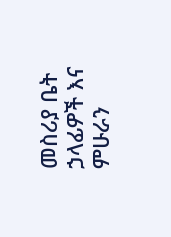መስሪያ ቤት ኃላፊዎች እና ምሁራን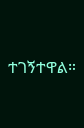ተገኝተዋል።